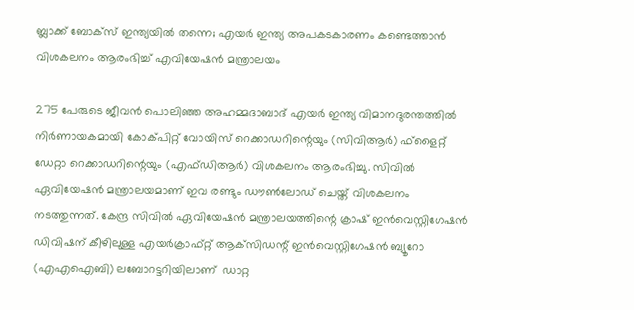ബ്ലാക്ക് ബോക്സ് ഇന്ത്യയിൽ തന്നെ; എയർ ഇന്ത്യ അപകടകാരണം കണ്ടെത്താൻ വിശകലനം ആരംഭിച്ച് എവിയേഷൻ മന്ത്രാലയം

275 പേരുടെ ജീവൻ പൊലിഞ്ഞ അഹമ്മദാബാദ് എയർ ഇന്ത്യ വിമാനദുരന്തത്തിൽ നിർണായകമായി കോക്‌‌പിറ്റ് വോയിസ് റെക്കാഡറിന്റെയും (സിവിആർ) ഫ്ളൈറ്റ് ഡേറ്റാ റെക്കാഡറിന്റെയും (എഫ്‌ഡിആർ) വിശകലനം ആരംഭിച്ചു. സിവിൽ ഏവിയേഷൻ മന്ത്രാലയമാണ് ഇവ രണ്ടും ഡൗൺലോഡ് ചെയ്ത് വിശകലനം നടത്തുന്നത്. കേന്ദ്ര സിവിൽ ഏവിയേഷൻ മന്ത്രാലയത്തിന്റെ ക്രാഷ് ഇൻവെസ്റ്റിഗേഷൻ ഡിവിഷന് കീഴിലുള്ള എയർക്രാഫ്റ്റ് ആക്‌സിഡന്റ് ഇൻവെസ്റ്റിഗേഷൻ ബ്യൂറോ (എഎഐബി) ലബോറട്ടറിയിലാണ്  ഡാറ്റ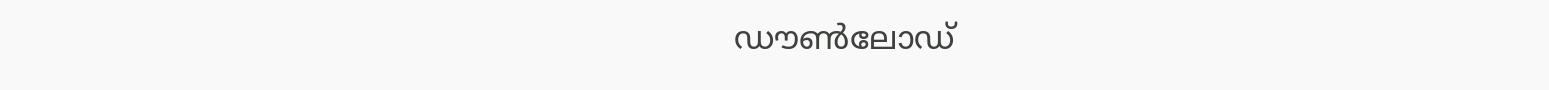ഡൗൺലോഡ്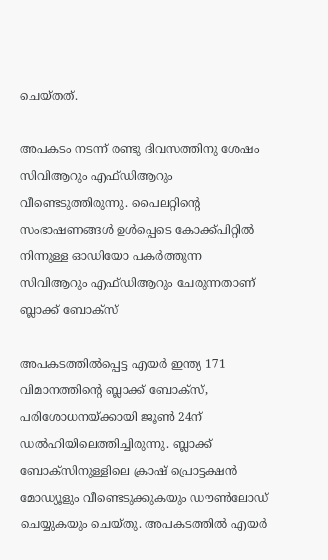ചെയ്‌തത്.

അപകടം നടന്ന് രണ്ടു ദിവസത്തിനു ശേഷം സിവിആറും എഫ്‌ഡിആറും വീണ്ടെടുത്തിരുന്നു. പൈലറ്റിന്റെ സംഭാഷണങ്ങൾ ഉൾപ്പെടെ കോക്ക്പിറ്റിൽ നിന്നുള്ള ഓഡിയോ പകർത്തുന്ന സിവിആറും എഫ്‌ഡിആറും ചേരുന്നതാണ് ബ്ലാക്ക് ബോക്സ്

അപകടത്തിൽപ്പെട്ട എയർ ഇന്ത്യ 171 വിമാനത്തിന്റെ ബ്ലാക്ക് ബോക്‌സ്, പരിശോധനയ്ക്കായി ജൂൺ 24ന് ഡൽഹിയിലെത്തിച്ചിരുന്നു. ബ്ലാക്ക് ബോക്‌സിനുള്ളിലെ ക്രാഷ് പ്രൊട്ടക്ഷൻ മോഡ്യൂളും വീണ്ടെടുക്കുകയും ഡൗൺലോഡ് ചെയ്യുകയും ചെയ്തു. അപകടത്തിൽ എയർ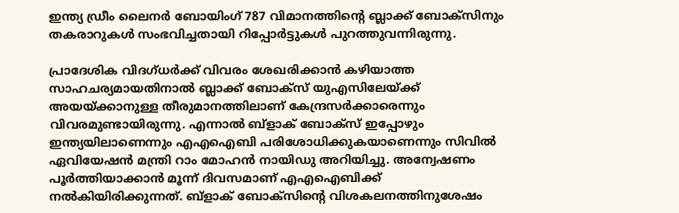ഇന്ത്യ ഡ്രീം ലൈനർ ബോയിംഗ് 787 വിമാനത്തിന്റെ ബ്ലാക്ക് ബോക്സിനും തകരാറുകൾ സംഭവിച്ചതായി റിപ്പോർട്ടുകൾ പുറത്തുവന്നിരുന്നു.

പ്രാദേശിക വിദഗ്ധർക്ക് വിവരം ശേഖരിക്കാൻ കഴിയാത്ത സാഹചര്യമായതിനാൽ ബ്ലാക്ക് ബോക്‌സ് യുഎസിലേയ്ക്ക് അയയ്ക്കാനുള്ള തീരുമാനത്തിലാണ് കേന്ദ്രസർക്കാരെന്നും വിവരമുണ്ടായിരുന്നു. എന്നാൽ ബ്ളാക് ബോക്‌സ് ഇപ്പോഴും ഇന്ത്യയിലാണെന്നും എഎഐബി പരിശോധിക്കുകയാണെന്നും സിവിൽ ഏവിയേഷൻ മന്ത്രി റാം മോഹൻ നായിഡു അറിയിച്ചു. അന്വേഷണം പൂർത്തിയാക്കാൻ മൂന്ന് ദിവസമാണ് എഎഐബിക്ക് നൽകിയിരിക്കുന്നത്. ബ്ളാക് ബോക്സിന്റെ വിശകലനത്തിനുശേഷം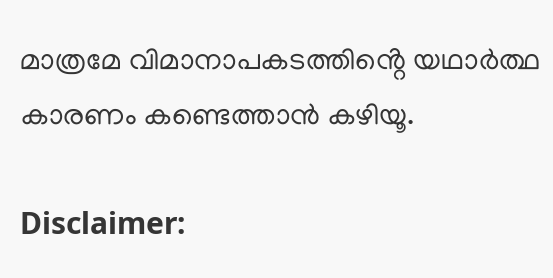മാത്രമേ വിമാനാപകടത്തിൻ്റെ യഥാർത്ഥ കാരണം കണ്ടെത്താൻ കഴിയൂ.

Disclaimer: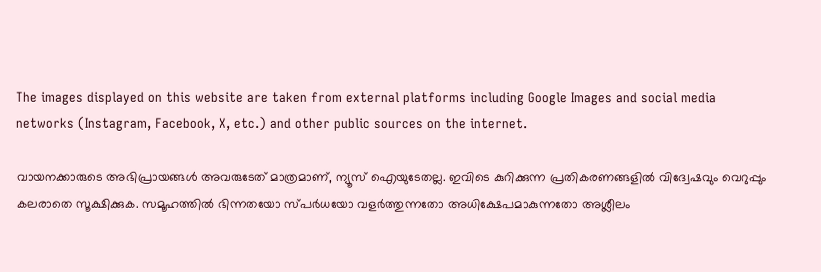The images displayed on this website are taken from external platforms including Google Images and social media networks (Instagram, Facebook, X, etc.) and other public sources on the internet.

വായനക്കാരുടെ അഭിപ്രായങ്ങള്‍ അവരുടേത് മാത്രമാണ്, ന്യൂസ് ഐയുടേതല്ല. ഇവിടെ കുറിക്കുന്ന പ്രതികരണങ്ങളിൽ വിദ്വേഷവും വെറുപ്പും കലരാതെ സൂക്ഷിക്കുക. സമൂഹത്തിൽ ഭിന്നതയോ സ്പർധയോ വളർത്തുന്നതോ അധിക്ഷേപമാകുന്നതോ അശ്ലീലം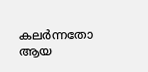കലർന്നതോ ആയ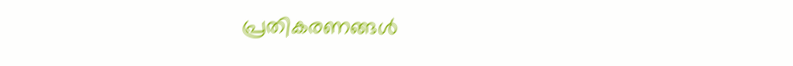പ്രതികരണങ്ങൾ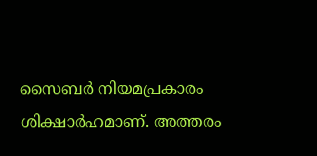സൈബർ നിയമപ്രകാരം ശിക്ഷാർഹമാണ്. അത്തരം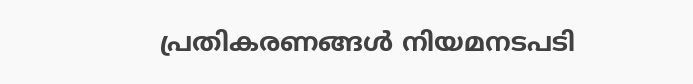പ്രതികരണങ്ങൾ നിയമനടപടി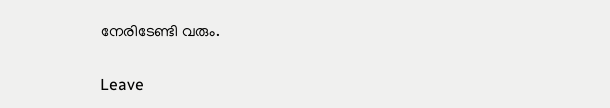നേരിടേണ്ടി വരും.

Leave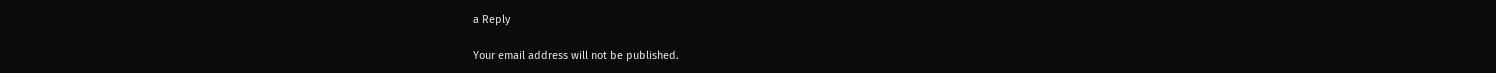a Reply

Your email address will not be published.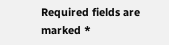Required fields are marked *